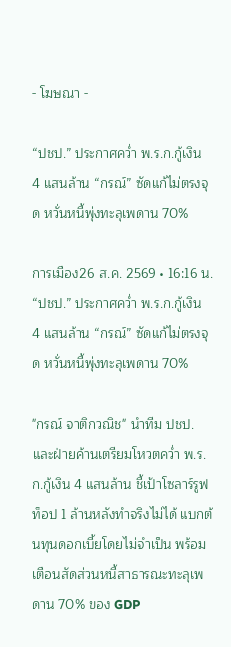- โฆษณา -

“ปชป.” ประกาศคว่ำ พ.ร.ก.กู้เงิน 4 แสนล้าน “กรณ์” ซัดแก้ไม่ตรงจุด หวั่นหนี้พุ่งทะลุเพดาน 70%

การเมือง26 ส.ค. 2569 • 16:16 น.
“ปชป.” ประกาศคว่ำ พ.ร.ก.กู้เงิน 4 แสนล้าน “กรณ์” ซัดแก้ไม่ตรงจุด หวั่นหนี้พุ่งทะลุเพดาน 70%

"กรณ์ จาติกวณิช" นำทีม ปชป. และฝ่ายค้านเตรียมโหวตคว่ำ พ.ร.ก.กู้เงิน 4 แสนล้าน ชี้เป้าโซลาร์รูฟท็อป 1 ล้านหลังทำจริงไม่ได้ แบกต้นทุนดอกเบี้ยโดยไม่จำเป็น พร้อมเตือนสัดส่วนหนี้สาธารณะทะลุเพดาน 70% ของ GDP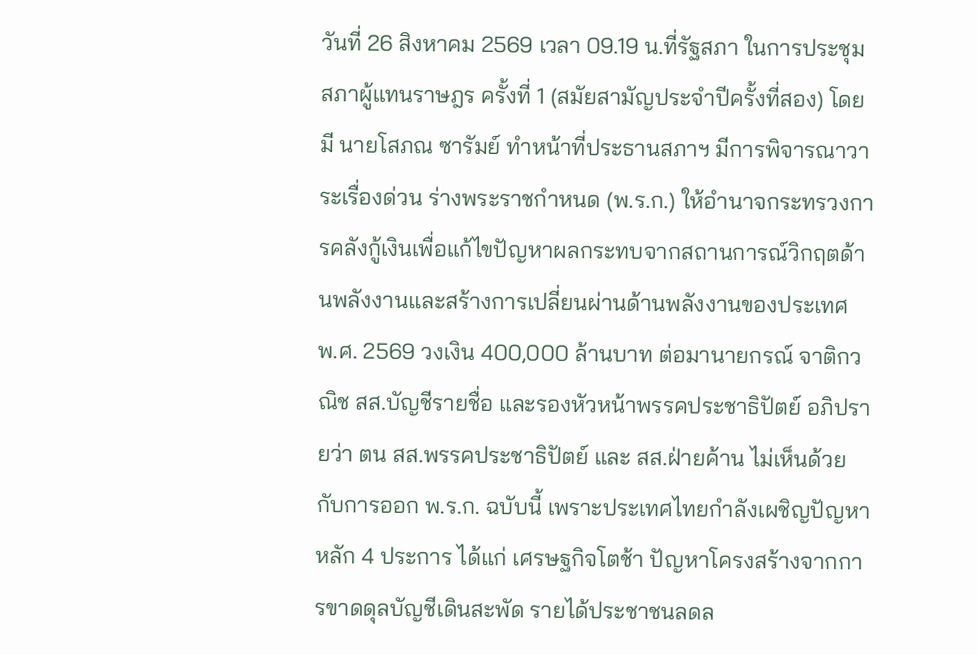วันที่ 26 สิงหาคม 2569 เวลา 09.19 น.ที่รัฐสภา ในการประชุมสภาผู้แทนราษฎร ครั้งที่ 1 (สมัยสามัญประจำปีครั้งที่สอง) โดยมี นายโสภณ ซารัมย์ ทำหน้าที่ประธานสภาฯ มีการพิจารณาวาระเรื่องด่วน ร่างพระราชกำหนด (พ.ร.ก.) ให้อำนาจกระทรวงการคลังกู้เงินเพื่อแก้ไขปัญหาผลกระทบจากสถานการณ์วิกฤตด้านพลังงานและสร้างการเปลี่ยนผ่านด้านพลังงานของประเทศ พ.ศ. 2569 วงเงิน 400,000 ล้านบาท ต่อมานายกรณ์ จาติกวณิช สส.บัญชีรายชื่อ และรองหัวหน้าพรรคประชาธิปัตย์ อภิปรายว่า ตน สส.พรรคประชาธิปัตย์ และ สส.ฝ่ายค้าน ไม่เห็นด้วยกับการออก พ.ร.ก. ฉบับนี้ เพราะประเทศไทยกำลังเผชิญปัญหาหลัก 4 ประการ ได้แก่ เศรษฐกิจโตช้า ปัญหาโครงสร้างจากการขาดดุลบัญชีเดินสะพัด รายได้ประชาชนลดล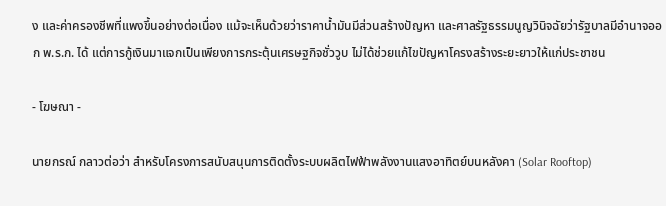ง และค่าครองชีพที่แพงขึ้นอย่างต่อเนื่อง แม้จะเห็นด้วยว่าราคาน้ำมันมีส่วนสร้างปัญหา และศาลรัฐธรรมนูญวินิจฉัยว่ารัฐบาลมีอำนาจออก พ.ร.ก. ได้ แต่การกู้เงินมาแจกเป็นเพียงการกระตุ้นเศรษฐกิจชั่ววูบ ไม่ได้ช่วยแก้ไขปัญหาโครงสร้างระยะยาวให้แก่ประชาชน

- โฆษณา -

นายกรณ์ กลาวต่อว่า สำหรับโครงการสนับสนุนการติดตั้งระบบผลิตไฟฟ้าพลังงานแสงอาทิตย์บนหลังคา (Solar Rooftop)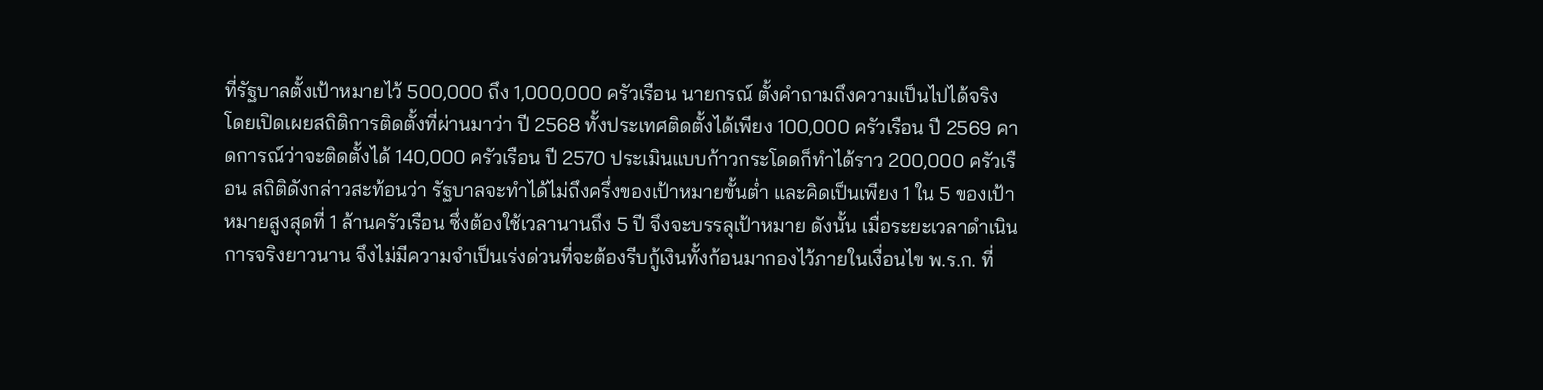ที่รัฐบาลตั้งเป้าหมายไว้ 500,000 ถึง 1,000,000 ครัวเรือน นายกรณ์ ตั้งคำถามถึงความเป็นไปได้จริง โดยเปิดเผยสถิติการติดตั้งที่ผ่านมาว่า ปี 2568 ทั้งประเทศติดตั้งได้เพียง 100,000 ครัวเรือน ปี 2569 คาดการณ์ว่าจะติดตั้งได้ 140,000 ครัวเรือน ปี 2570 ประเมินแบบก้าวกระโดดก็ทำได้ราว 200,000 ครัวเรือน สถิติดังกล่าวสะท้อนว่า รัฐบาลจะทำได้ไม่ถึงครึ่งของเป้าหมายขั้นต่ำ และคิดเป็นเพียง 1 ใน 5 ของเป้าหมายสูงสุดที่ 1 ล้านครัวเรือน ซึ่งต้องใช้เวลานานถึง 5 ปี จึงจะบรรลุเป้าหมาย ดังนั้น เมื่อระยะเวลาดำเนินการจริงยาวนาน จึงไม่มีความจำเป็นเร่งด่วนที่จะต้องรีบกู้เงินทั้งก้อนมากองไว้ภายในเงื่อนไข พ.ร.ก. ที่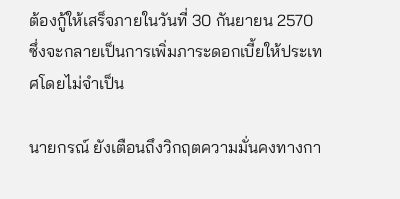ต้องกู้ให้เสร็จภายในวันที่ 30 กันยายน 2570 ซึ่งจะกลายเป็นการเพิ่มภาระดอกเบี้ยให้ประเทศโดยไม่จำเป็น

นายกรณ์ ยังเตือนถึงวิกฤตความมั่นคงทางกา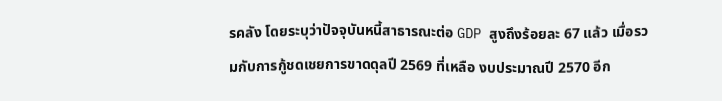รคลัง โดยระบุว่าปัจจุบันหนี้สาธารณะต่อ GDP สูงถึงร้อยละ 67 แล้ว เมื่อรวมกับการกู้ชดเชยการขาดดุลปี 2569 ที่เหลือ งบประมาณปี 2570 อีก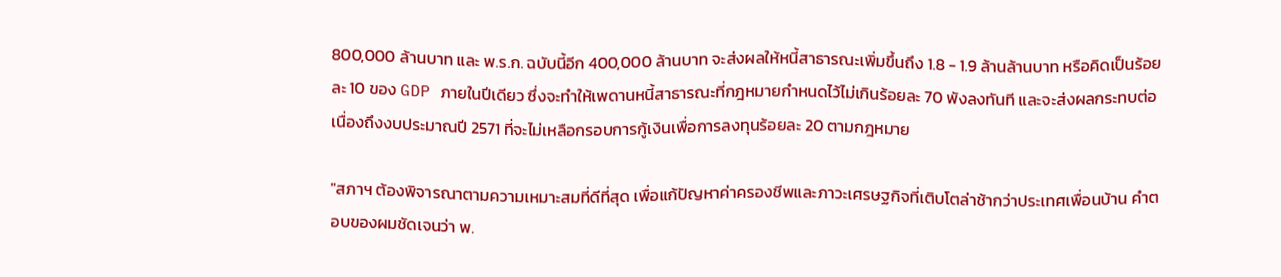800,000 ล้านบาท และ พ.ร.ก. ฉบับนี้อีก 400,000 ล้านบาท จะส่งผลให้หนี้สาธารณะเพิ่มขึ้นถึง 1.8 - 1.9 ล้านล้านบาท หรือคิดเป็นร้อยละ 10 ของ GDP ภายในปีเดียว ซึ่งจะทำให้เพดานหนี้สาธารณะที่กฎหมายกำหนดไว้ไม่เกินร้อยละ 70 พังลงทันที และจะส่งผลกระทบต่อเนื่องถึงงบประมาณปี 2571 ที่จะไม่เหลือกรอบการกู้เงินเพื่อการลงทุนร้อยละ 20 ตามกฎหมาย

"สภาฯ ต้องพิจารณาตามความเหมาะสมที่ดีที่สุด เพื่อแก้ปัญหาค่าครองชีพและภาวะเศรษฐกิจที่เติบโตล่าช้ากว่าประเทศเพื่อนบ้าน คำตอบของผมชัดเจนว่า พ.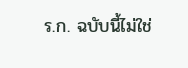ร.ก. ฉบับนี้ไม่ใช่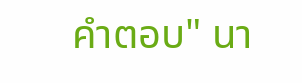คำตอบ" นา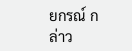ยกรณ์ กล่าว